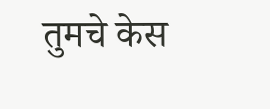तुमचे केस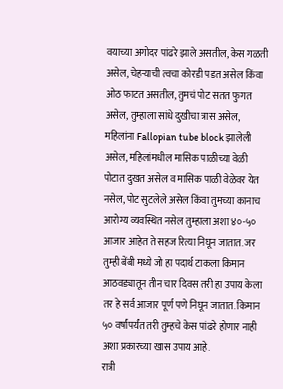वयाच्या अगोदर पांढरे झाले असतील, केस गळती असेल, चेहऱ्याची त्वचा कोरडी पडत असेल किंवा ओठ फाटत असतील, तुमचं पोट सतत फुगत असेल, तुम्हाला सांधे दुखीचा त्रास असेल, महिलांना Fallopian tube block झालेली असेल, महिलांमधील मासिक पाळीच्या वेळी पोटात दुखत असेल व मासिक पाळी वेळेवर येत नसेल, पोट सुटलेले असेल किंवा तुमच्या कानाच आरोग्य व्यवस्थित नसेल तुम्हाला अशा ४०-५० आजार आहेत ते सहज रित्या निघून जातात. जर तुम्ही बेंबी मध्ये जो हा पदार्थ टाकला किमान आठवड्यातून तीन चार दिवस तरी हा उपाय केला तर हे सर्व आजार पूर्ण पणे निघून जातात. किमान ५० वर्षांपर्यंत तरी तुम्हचे केस पांढरे होणार नाही अशा प्रकारच्या खास उपाय आहे.
रात्री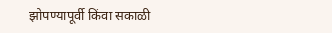झोपण्यापूर्वी किंवा सकाळी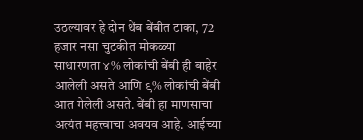उठल्यावर हे दोन थेंब बेंबीत टाका, 72 हजार नसा चुटकीत मोकळ्या
साधारणता ४% लोकांची बेंबी ही बाहेर आलेली असते आणि ९% लोकांची बेंबी आत गेलेली असते. बेंबी हा माणसाचा अत्यंत महत्त्वाचा अवयव आहे. आईच्या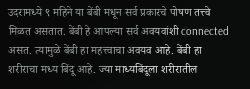उदरामध्ये ९ महिने या बेंबी मधून सर्व प्रकारचे पोषण तत्त्वे मिळत असतात. बेंबी हे आपल्या सर्व अवयवांशी connected असत. त्यामुळे बेंबी हा महत्त्वाचा अवयव आहे. बेंबी हा शरीराचा मध्य बिंदू आहे. ज्या माध्यबिंदूला शरीरातील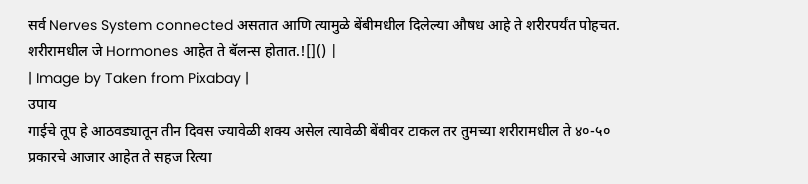सर्व Nerves System connected असतात आणि त्यामुळे बेंबीमधील दिलेल्या औषध आहे ते शरीरपर्यंत पोहचत. शरीरामधील जे Hormones आहेत ते बॅलन्स होतात.![]() |
| Image by Taken from Pixabay |
उपाय
गाईचे तूप हे आठवड्यातून तीन दिवस ज्यावेळी शक्य असेल त्यावेळी बेंबीवर टाकल तर तुमच्या शरीरामधील ते ४०-५० प्रकारचे आजार आहेत ते सहज रित्या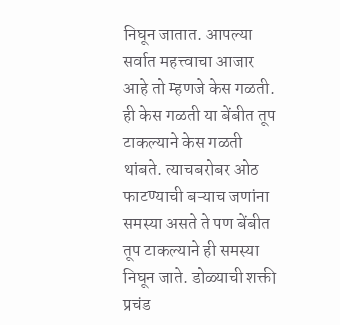निघून जातात. आपल्या सर्वात महत्त्वाचा आजार आहे तो म्हणजे केस गळती. ही केस गळती या बेंबीत तूप टाकल्याने केस गळती थांबते. त्याचबरोबर ओठ फाटण्याची बऱ्याच जणांना समस्या असते ते पण बेंबीत तूप टाकल्याने ही समस्या निघून जाते. डोळ्याची शक्ती प्रचंड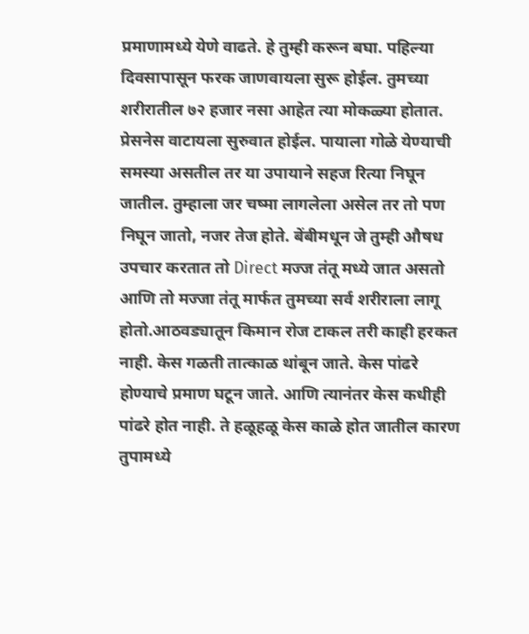प्रमाणामध्ये येणे वाढते. हे तुम्ही करून बघा. पहिल्या दिवसापासून फरक जाणवायला सुरू होईल. तुमच्या शरीरातील ७२ हजार नसा आहेत त्या मोकळ्या होतात. प्रेसनेस वाटायला सुरुवात होईल. पायाला गोळे येण्याची समस्या असतील तर या उपायाने सहज रित्या निघून जातील. तुम्हाला जर चष्मा लागलेला असेल तर तो पण निघून जातो, नजर तेज होते. बेंबीमधून जे तुम्ही औषध उपचार करतात तो Direct मज्ज तंतू मध्ये जात असतो आणि तो मज्जा तंतू मार्फत तुमच्या सर्व शरीराला लागू होतो.आठवड्यातून किमान रोज टाकल तरी काही हरकत नाही. केस गळती तात्काळ थांबून जाते. केस पांढरे होण्याचे प्रमाण घटून जाते. आणि त्यानंतर केस कधीही पांढरे होत नाही. ते हळूहळू केस काळे होत जातील कारण तुपामध्ये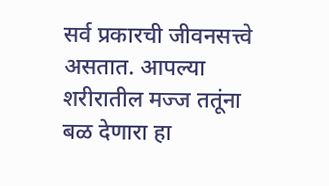सर्व प्रकारची जीवनसत्त्वे असतात. आपल्या शरीरातील मज्ज ततूंना बळ देणारा हा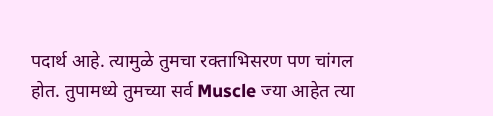पदार्थ आहे. त्यामुळे तुमचा रक्ताभिसरण पण चांगल होत. तुपामध्ये तुमच्या सर्व Muscle ज्या आहेत त्या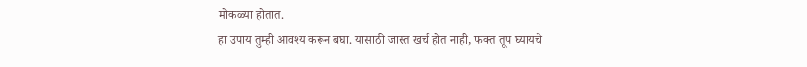मोकळ्या होतात.
हा उपाय तुम्ही आवश्य करून बघा. यासाठी जास्त खर्च होत नाही, फक्त तूप घ्यायचे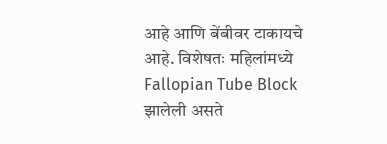आहे आणि बेंबीवर टाकायचे आहे. विशेषतः महिलांमध्ये Fallopian Tube Block झालेली असते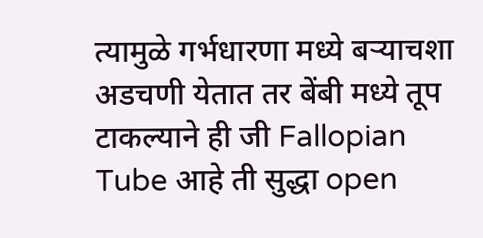त्यामुळे गर्भधारणा मध्ये बऱ्याचशा अडचणी येतात तर बेंबी मध्ये तूप टाकल्याने ही जी Fallopian Tube आहे ती सुद्धा open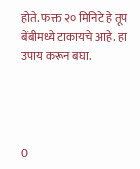होते. फक्त २० मिनिटे हे तूप बेंबीमध्ये टाकायचे आहे. हा उपाय करून बघा.




0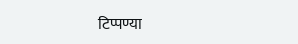टिप्पण्या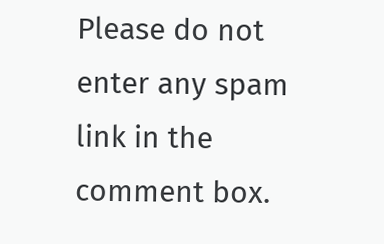Please do not enter any spam link in the comment box.